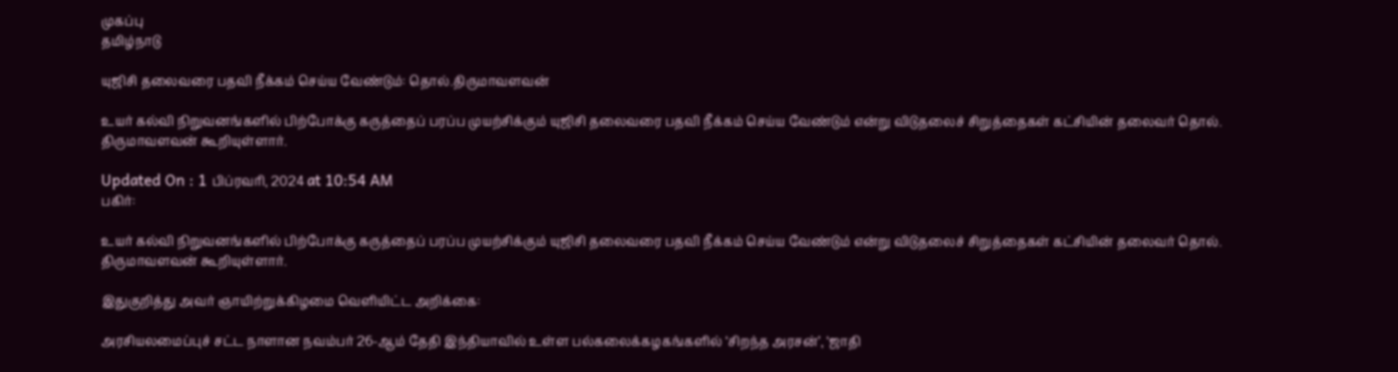முகப்பு
தமிழ்நாடு

யுஜிசி தலைவரை பதவி நீக்கம் செய்ய வேண்டும்: தொல்.திருமாவளவன்

உயர் கல்வி நிறுவனங்களில் பிற்போக்கு கருத்தைப் பரப்ப முயற்சிக்கும் யுஜிசி தலைவரை பதவி நீக்கம் செய்ய வேண்டும் என்று விடுதலைச் சிறுத்தைகள் கட்சியின் தலைவர் தொல். திருமாவளவன் கூறியுள்ளார்.

Updated On : 1 பிப்ரவரி, 2024 at 10:54 AM
பகிர்:

உயர் கல்வி நிறுவனங்களில் பிற்போக்கு கருத்தைப் பரப்ப முயற்சிக்கும் யுஜிசி தலைவரை பதவி நீக்கம் செய்ய வேண்டும் என்று விடுதலைச் சிறுத்தைகள் கட்சியின் தலைவர் தொல். திருமாவளவன் கூறியுள்ளார்.

இதுகுறித்து அவர் ஞாயிற்றுக்கிழமை வெளியிட்ட அறிக்கை:

அரசியலமைப்புச் சட்ட நாளான நவம்பர் 26-ஆம் தேதி இந்தியாவில் உள்ள பல்கலைக்கழகங்களில் ‘சிறந்த அரசன்’, ‘ஜாதி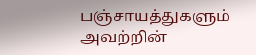பஞ்சாயத்துகளும் அவற்றின்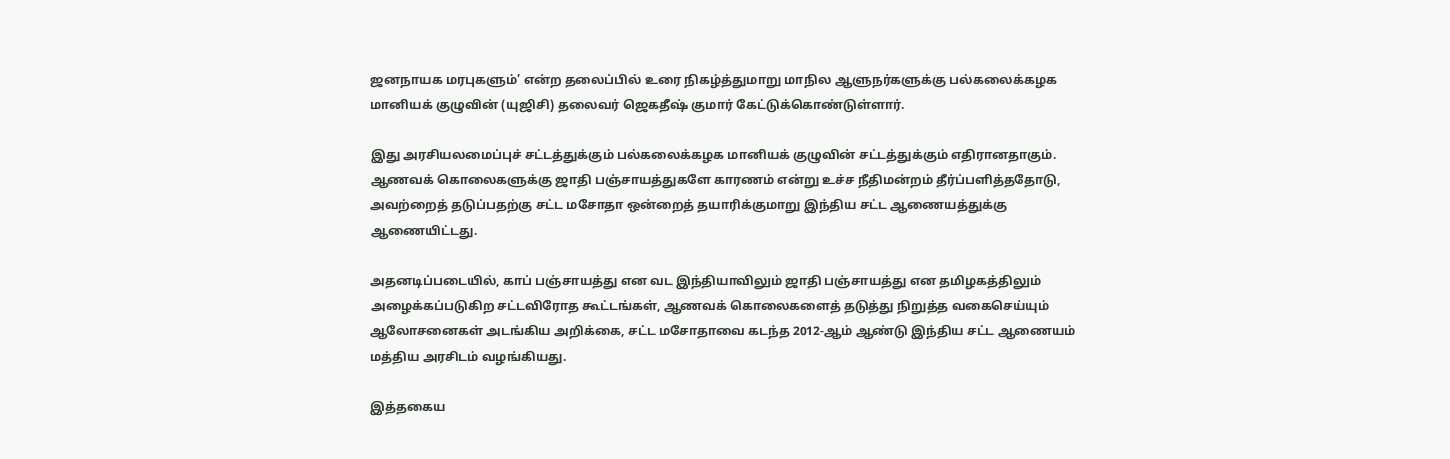ஜனநாயக மரபுகளும்’ என்ற தலைப்பில் உரை நிகழ்த்துமாறு மாநில ஆளுநர்களுக்கு பல்கலைக்கழக மானியக் குழுவின் (யுஜிசி) தலைவர் ஜெகதீஷ் குமார் கேட்டுக்கொண்டுள்ளார்.

இது அரசியலமைப்புச் சட்டத்துக்கும் பல்கலைக்கழக மானியக் குழுவின் சட்டத்துக்கும் எதிரானதாகும். ஆணவக் கொலைகளுக்கு ஜாதி பஞ்சாயத்துகளே காரணம் என்று உச்ச நீதிமன்றம் தீர்ப்பளித்ததோடு, அவற்றைத் தடுப்பதற்கு சட்ட மசோதா ஒன்றைத் தயாரிக்குமாறு இந்திய சட்ட ஆணையத்துக்கு ஆணையிட்டது.

அதனடிப்படையில், காப் பஞ்சாயத்து என வட இந்தியாவிலும் ஜாதி பஞ்சாயத்து என தமிழகத்திலும் அழைக்கப்படுகிற சட்டவிரோத கூட்டங்கள், ஆணவக் கொலைகளைத் தடுத்து நிறுத்த வகைசெய்யும் ஆலோசனைகள் அடங்கிய அறிக்கை, சட்ட மசோதாவை கடந்த 2012-ஆம் ஆண்டு இந்திய சட்ட ஆணையம் மத்திய அரசிடம் வழங்கியது.

இத்தகைய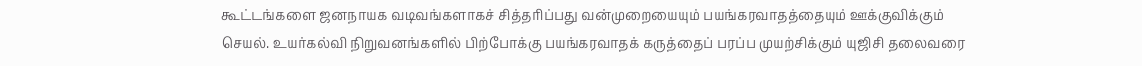கூட்டங்களை ஜனநாயக வடிவங்களாகச் சித்தரிப்பது வன்முறையையும் பயங்கரவாதத்தையும் ஊக்குவிக்கும் செயல். உயர்கல்வி நிறுவனங்களில் பிற்போக்கு பயங்கரவாதக் கருத்தைப் பரப்ப முயற்சிக்கும் யுஜிசி தலைவரை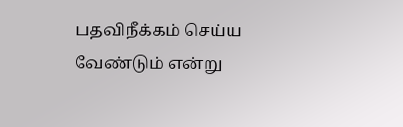பதவிநீக்கம் செய்ய வேண்டும் என்று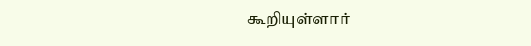கூறியுள்ளார்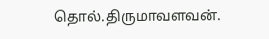தொல்.திருமாவளவன்.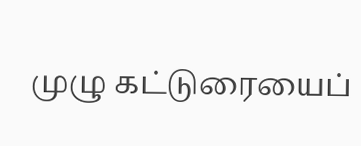முழு கட்டுரையைப்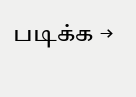படிக்க →